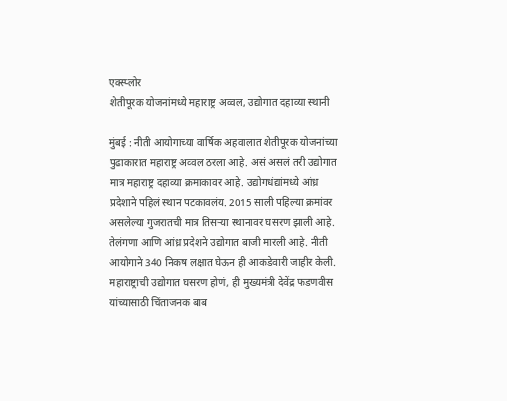एक्स्प्लोर
शेतीपूरक योजनांमध्ये महाराष्ट्र अव्वल, उद्योगात दहाव्या स्थानी

मुंबई : नीती आयोगाच्या वार्षिक अहवालात शेतीपूरक योजनांच्या पुढाकारात महाराष्ट्र अव्वल ठरला आहे. असं असलं तरी उद्योगात मात्र महाराष्ट्र दहाव्या क्रमाकावर आहे. उद्योगधंद्यांमध्ये आंध्र प्रदेशाने पहिलं स्थान पटकावलंय. 2015 साली पहिल्या क्रमांवर असलेल्या गुजरातची मात्र तिसऱ्या स्थानावर घसरण झाली आहे. तेलंगणा आणि आंध्र प्रदेशने उद्योगात बाजी मारली आहे. नीती आयोगाने 340 निकष लक्षात घेऊन ही आकडेवारी जाहीर केली. महाराष्ट्राची उद्योगात घसरण होणं, ही मुख्यमंत्री देवेंद्र फडणवीस यांच्यासाठी चिंताजनक बाब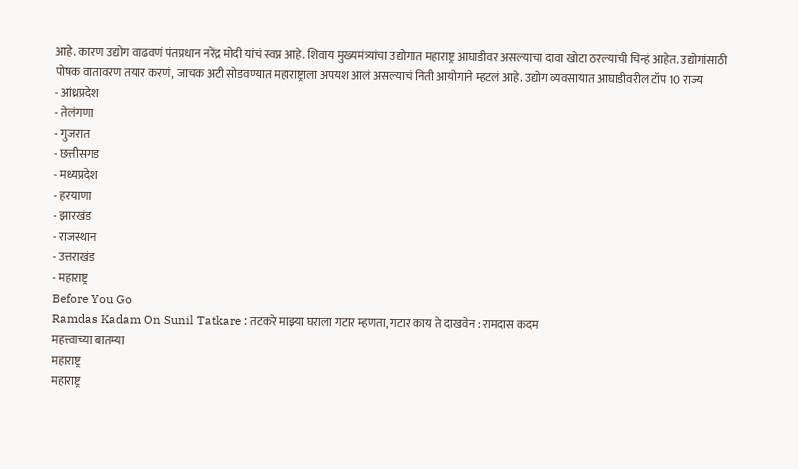आहे. कारण उद्योग वाढवणं पंतप्रधान नरेंद्र मोदी यांचं स्वप्न आहे. शिवाय मुख्यमंत्र्यांचा उद्योगात महाराष्ट्र आघाडीवर असल्याचा दावा खोटा ठरल्याची चिन्हं आहेत. उद्योगांसाठी पोषक वातावरण तयार करणं, जाचक अटी सोडवण्यात महाराष्ट्राला अपयश आलं असल्याचं निती आयोगाने म्हटलं आहे. उद्योग व्यवसायात आघाडीवरील टॉप 10 राज्य
- आंध्रप्रदेश
- तेलंगणा
- गुजरात
- छत्तीसगड
- मध्यप्रदेश
- हरयाणा
- झारखंड
- राजस्थान
- उत्तराखंड
- महाराष्ट्र
Before You Go
Ramdas Kadam On Sunil Tatkare : तटकरे माझ्या घराला गटार म्हणता, गटार काय ते दाखवेन : रामदास कदम
महत्त्वाच्या बातम्या
महाराष्ट्र
महाराष्ट्र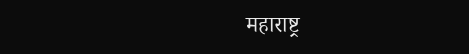महाराष्ट्र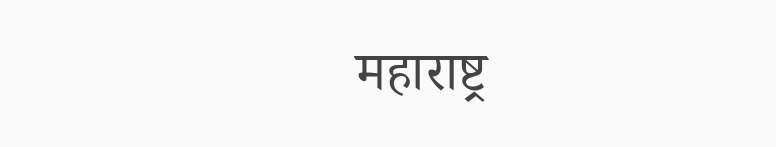महाराष्ट्र